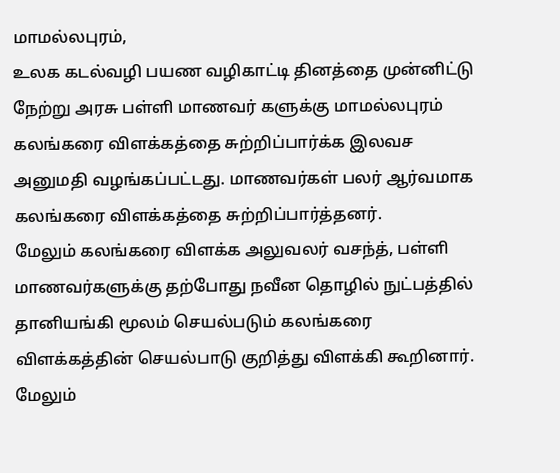மாமல்லபுரம்,
உலக கடல்வழி பயண வழிகாட்டி தினத்தை முன்னிட்டு நேற்று அரசு பள்ளி மாணவர் களுக்கு மாமல்லபுரம் கலங்கரை விளக்கத்தை சுற்றிப்பார்க்க இலவச அனுமதி வழங்கப்பட்டது. மாணவர்கள் பலர் ஆர்வமாக கலங்கரை விளக்கத்தை சுற்றிப்பார்த்தனர்.
மேலும் கலங்கரை விளக்க அலுவலர் வசந்த், பள்ளி மாணவர்களுக்கு தற்போது நவீன தொழில் நுட்பத்தில் தானியங்கி மூலம் செயல்படும் கலங்கரை விளக்கத்தின் செயல்பாடு குறித்து விளக்கி கூறினார்.
மேலும்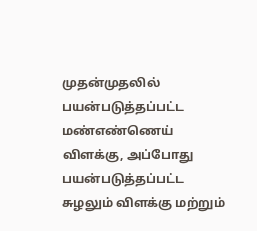முதன்முதலில் பயன்படுத்தப்பட்ட மண்எண்ணெய் விளக்கு, அப்போது பயன்படுத்தப்பட்ட சுழலும் விளக்கு மற்றும்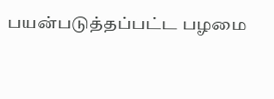பயன்படுத்தப்பட்ட பழமை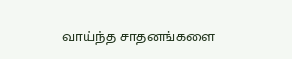வாய்ந்த சாதனங்களை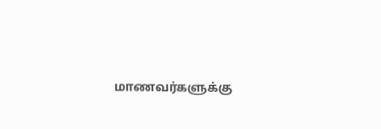மாணவர்களுக்கு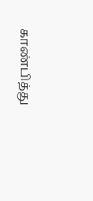காண்பித்து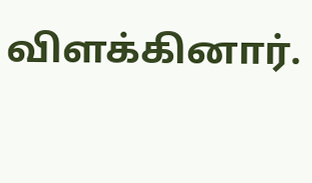விளக்கினார்.